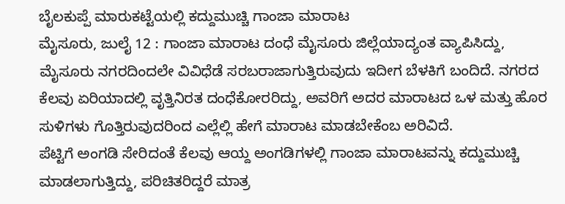ಬೈಲಕುಪ್ಪೆ ಮಾರುಕಟ್ಟೆಯಲ್ಲಿ ಕದ್ದುಮುಚ್ಚಿ ಗಾಂಜಾ ಮಾರಾಟ
ಮೈಸೂರು, ಜುಲೈ 12 : ಗಾಂಜಾ ಮಾರಾಟ ದಂಧೆ ಮೈಸೂರು ಜಿಲ್ಲೆಯಾದ್ಯಂತ ವ್ಯಾಪಿಸಿದ್ದು, ಮೈಸೂರು ನಗರದಿಂದಲೇ ವಿವಿಧೆಡೆ ಸರಬರಾಜಾಗುತ್ತಿರುವುದು ಇದೀಗ ಬೆಳಕಿಗೆ ಬಂದಿದೆ. ನಗರದ ಕೆಲವು ಏರಿಯಾದಲ್ಲಿ ವೃತ್ತಿನಿರತ ದಂಧೆಕೋರರಿದ್ದು, ಅವರಿಗೆ ಅದರ ಮಾರಾಟದ ಒಳ ಮತ್ತು ಹೊರ ಸುಳಿಗಳು ಗೊತ್ತಿರುವುದರಿಂದ ಎಲ್ಲೆಲ್ಲಿ ಹೇಗೆ ಮಾರಾಟ ಮಾಡಬೇಕೆಂಬ ಅರಿವಿದೆ.
ಪೆಟ್ಟಿಗೆ ಅಂಗಡಿ ಸೇರಿದಂತೆ ಕೆಲವು ಆಯ್ದ ಅಂಗಡಿಗಳಲ್ಲಿ ಗಾಂಜಾ ಮಾರಾಟವನ್ನು ಕದ್ದುಮುಚ್ಚಿ ಮಾಡಲಾಗುತ್ತಿದ್ದು, ಪರಿಚಿತರಿದ್ದರೆ ಮಾತ್ರ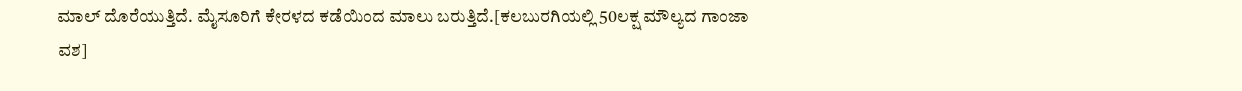ಮಾಲ್ ದೊರೆಯುತ್ತಿದೆ. ಮೈಸೂರಿಗೆ ಕೇರಳದ ಕಡೆಯಿಂದ ಮಾಲು ಬರುತ್ತಿದೆ.[ಕಲಬುರಗಿಯಲ್ಲಿ 50ಲಕ್ಷ ಮೌಲ್ಯದ ಗಾಂಜಾ ವಶ]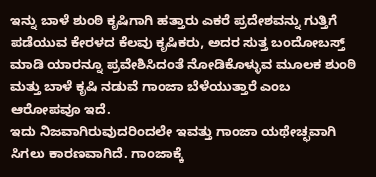ಇನ್ನು ಬಾಳೆ ಶುಂಠಿ ಕೃಷಿಗಾಗಿ ಹತ್ತಾರು ಎಕರೆ ಪ್ರದೇಶವನ್ನು ಗುತ್ತಿಗೆ ಪಡೆಯುವ ಕೇರಳದ ಕೆಲವು ಕೃಷಿಕರು, ಅದರ ಸುತ್ತ ಬಂದೋಬಸ್ತ್ ಮಾಡಿ ಯಾರನ್ನೂ ಪ್ರವೇಶಿಸಿದಂತೆ ನೋಡಿಕೊಳ್ಳುವ ಮೂಲಕ ಶುಂಠಿ ಮತ್ತು ಬಾಳೆ ಕೃಷಿ ನಡುವೆ ಗಾಂಜಾ ಬೆಳೆಯುತ್ತಾರೆ ಎಂಬ ಆರೋಪವೂ ಇದೆ.
ಇದು ನಿಜವಾಗಿರುವುದರಿಂದಲೇ ಇವತ್ತು ಗಾಂಜಾ ಯಥೇಚ್ಛವಾಗಿ ಸಿಗಲು ಕಾರಣವಾಗಿದೆ. ಗಾಂಜಾಕ್ಕೆ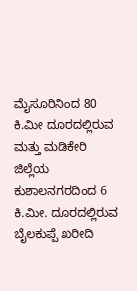ಮೈಸೂರಿನಿಂದ 80 ಕಿ.ಮೀ ದೂರದಲ್ಲಿರುವ ಮತ್ತು ಮಡಿಕೇರಿ ಜಿಲ್ಲೆಯ ಕುಶಾಲನಗರದಿಂದ 6 ಕಿ.ಮೀ. ದೂರದಲ್ಲಿರುವ ಬೈಲಕುಪ್ಪೆ ಖರೀದಿ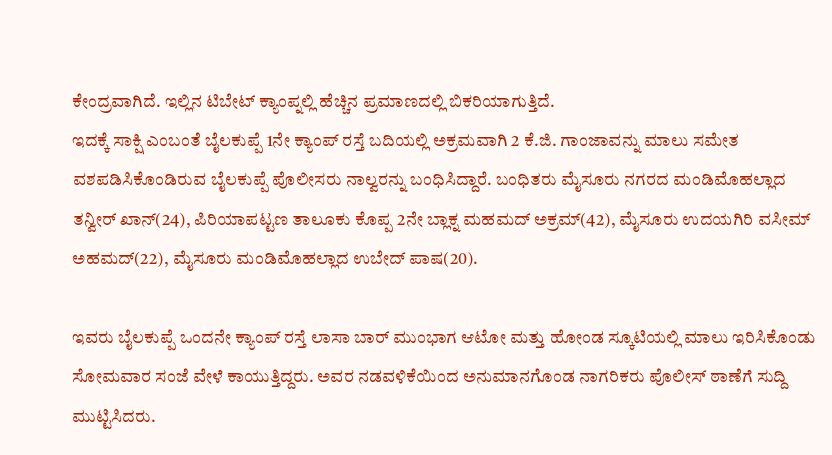ಕೇಂದ್ರವಾಗಿದೆ. ಇಲ್ಲಿನ ಟಿಬೇಟ್ ಕ್ಯಾಂಪ್ನಲ್ಲಿ ಹೆಚ್ಚಿನ ಪ್ರಮಾಣದಲ್ಲಿ ಬಿಕರಿಯಾಗುತ್ತಿದೆ.
ಇದಕ್ಕೆ ಸಾಕ್ಷಿ ಎಂಬಂತೆ ಬೈಲಕುಪ್ಪೆ 1ನೇ ಕ್ಯಾಂಪ್ ರಸ್ತೆ ಬದಿಯಲ್ಲಿ ಅಕ್ರಮವಾಗಿ 2 ಕೆ.ಜಿ. ಗಾಂಜಾವನ್ನು ಮಾಲು ಸಮೇತ ವಶಪಡಿಸಿಕೊಂಡಿರುವ ಬೈಲಕುಪ್ಪೆ ಪೊಲೀಸರು ನಾಲ್ವರನ್ನು ಬಂಧಿಸಿದ್ದಾರೆ. ಬಂಧಿತರು ಮೈಸೂರು ನಗರದ ಮಂಡಿಮೊಹಲ್ಲಾದ ತನ್ವೀರ್ ಖಾನ್(24), ಪಿರಿಯಾಪಟ್ಟಣ ತಾಲೂಕು ಕೊಪ್ಪ 2ನೇ ಬ್ಲಾಕ್ನ ಮಹಮದ್ ಅಕ್ರಮ್(42), ಮೈಸೂರು ಉದಯಗಿರಿ ವಸೀಮ್ ಅಹಮದ್(22), ಮೈಸೂರು ಮಂಡಿಮೊಹಲ್ಲಾದ ಉಬೇದ್ ಪಾಷ(20).

ಇವರು ಬೈಲಕುಪ್ಪೆ ಒಂದನೇ ಕ್ಯಾಂಪ್ ರಸ್ತೆ ಲಾಸಾ ಬಾರ್ ಮುಂಭಾಗ ಆಟೋ ಮತ್ತು ಹೋಂಡ ಸ್ಕೂಟಿಯಲ್ಲಿ ಮಾಲು ಇರಿಸಿಕೊಂಡು ಸೋಮವಾರ ಸಂಜೆ ವೇಳೆ ಕಾಯುತ್ತಿದ್ದರು. ಅವರ ನಡವಳಿಕೆಯಿಂದ ಅನುಮಾನಗೊಂಡ ನಾಗರಿಕರು ಪೊಲೀಸ್ ಠಾಣೆಗೆ ಸುದ್ದಿ ಮುಟ್ಟಿಸಿದರು.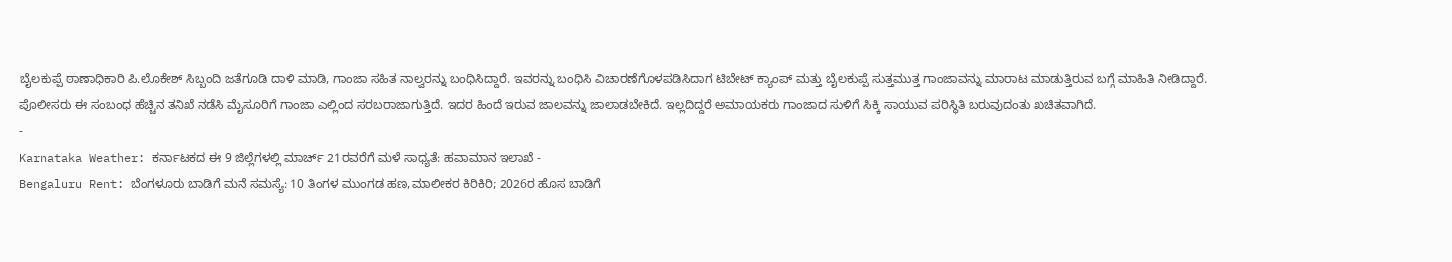ಬೈಲಕುಪ್ಪೆ ಠಾಣಾಧಿಕಾರಿ ಪಿ.ಲೊಕೇಶ್ ಸಿಬ್ಬಂದಿ ಜತೆಗೂಡಿ ದಾಳಿ ಮಾಡಿ, ಗಾಂಜಾ ಸಹಿತ ನಾಲ್ವರನ್ನು ಬಂಧಿಸಿದ್ದಾರೆ. ಇವರನ್ನು ಬಂಧಿಸಿ ವಿಚಾರಣೆಗೊಳಪಡಿಸಿದಾಗ ಟಿಬೇಟ್ ಕ್ಯಾಂಪ್ ಮತ್ತು ಬೈಲಕುಪ್ಪೆ ಸುತ್ತಮುತ್ತ ಗಾಂಜಾವನ್ನು ಮಾರಾಟ ಮಾಡುತ್ತಿರುವ ಬಗ್ಗೆ ಮಾಹಿತಿ ನೀಡಿದ್ದಾರೆ.
ಪೊಲೀಸರು ಈ ಸಂಬಂಧ ಹೆಚ್ಚಿನ ತನಿಖೆ ನಡೆಸಿ ಮೈಸೂರಿಗೆ ಗಾಂಜಾ ಎಲ್ಲಿಂದ ಸರಬರಾಜಾಗುತ್ತಿದೆ. ಇದರ ಹಿಂದೆ ಇರುವ ಜಾಲವನ್ನು ಜಾಲಾಡಬೇಕಿದೆ. ಇಲ್ಲದಿದ್ದರೆ ಅಮಾಯಕರು ಗಾಂಜಾದ ಸುಳಿಗೆ ಸಿಕ್ಕಿ ಸಾಯುವ ಪರಿಸ್ಥಿತಿ ಬರುವುದಂತು ಖಚಿತವಾಗಿದೆ.
-
Karnataka Weather: ಕರ್ನಾಟಕದ ಈ 9 ಜಿಲ್ಲೆಗಳಲ್ಲಿ ಮಾರ್ಚ್ 21ರವರೆಗೆ ಮಳೆ ಸಾಧ್ಯತೆ: ಹವಾಮಾನ ಇಲಾಖೆ -
Bengaluru Rent: ಬೆಂಗಳೂರು ಬಾಡಿಗೆ ಮನೆ ಸಮಸ್ಯೆ: 10 ತಿಂಗಳ ಮುಂಗಡ ಹಣ,ಮಾಲೀಕರ ಕಿರಿಕಿರಿ; 2026ರ ಹೊಸ ಬಾಡಿಗೆ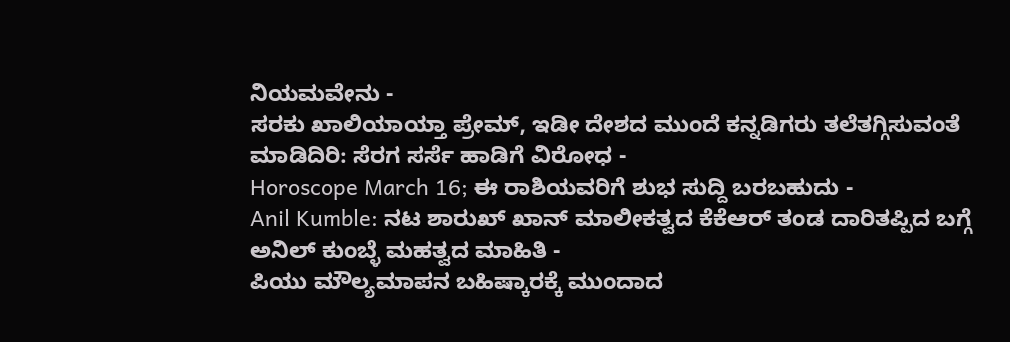ನಿಯಮವೇನು -
ಸರಕು ಖಾಲಿಯಾಯ್ತಾ ಪ್ರೇಮ್, ಇಡೀ ದೇಶದ ಮುಂದೆ ಕನ್ನಡಿಗರು ತಲೆತಗ್ಗಿಸುವಂತೆ ಮಾಡಿದಿರಿ: ಸೆರಗ ಸರ್ಸೆ ಹಾಡಿಗೆ ವಿರೋಧ -
Horoscope March 16; ಈ ರಾಶಿಯವರಿಗೆ ಶುಭ ಸುದ್ದಿ ಬರಬಹುದು -
Anil Kumble: ನಟ ಶಾರುಖ್ ಖಾನ್ ಮಾಲೀಕತ್ವದ ಕೆಕೆಆರ್ ತಂಡ ದಾರಿತಪ್ಪಿದ ಬಗ್ಗೆ ಅನಿಲ್ ಕುಂಬ್ಳೆ ಮಹತ್ವದ ಮಾಹಿತಿ -
ಪಿಯು ಮೌಲ್ಯಮಾಪನ ಬಹಿಷ್ಕಾರಕ್ಕೆ ಮುಂದಾದ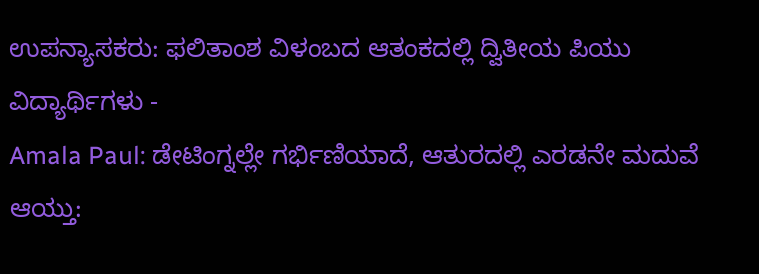ಉಪನ್ಯಾಸಕರು: ಫಲಿತಾಂಶ ವಿಳಂಬದ ಆತಂಕದಲ್ಲಿ ದ್ವಿತೀಯ ಪಿಯು ವಿದ್ಯಾರ್ಥಿಗಳು -
Amala Paul: ಡೇಟಿಂಗ್ನಲ್ಲೇ ಗರ್ಭಿಣಿಯಾದೆ, ಆತುರದಲ್ಲಿ ಎರಡನೇ ಮದುವೆ ಆಯ್ತು: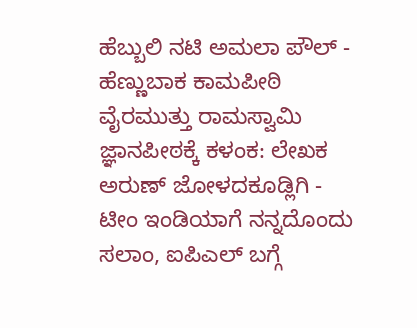ಹೆಬ್ಬುಲಿ ನಟಿ ಅಮಲಾ ಪೌಲ್ -
ಹೆಣ್ಣುಬಾಕ ಕಾಮಪೀಠಿ ವೈರಮುತ್ತು ರಾಮಸ್ವಾಮಿ ಜ್ಞಾನಪೀಠಕ್ಕೆ ಕಳಂಕ: ಲೇಖಕ ಅರುಣ್ ಜೋಳದಕೂಡ್ಲಿಗಿ -
ಟೀಂ ಇಂಡಿಯಾಗೆ ನನ್ನದೊಂದು ಸಲಾಂ, ಐಪಿಎಲ್ ಬಗ್ಗೆ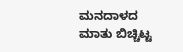ಮನದಾಳದ ಮಾತು ಬಿಚ್ಚಿಟ್ಟ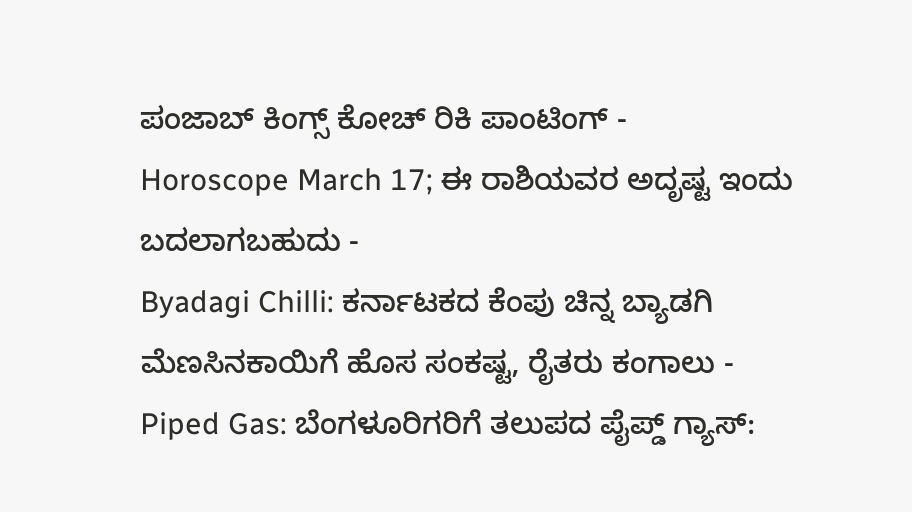ಪಂಜಾಬ್ ಕಿಂಗ್ಸ್ ಕೋಚ್ ರಿಕಿ ಪಾಂಟಿಂಗ್ -
Horoscope March 17; ಈ ರಾಶಿಯವರ ಅದೃಷ್ಟ ಇಂದು ಬದಲಾಗಬಹುದು -
Byadagi Chilli: ಕರ್ನಾಟಕದ ಕೆಂಪು ಚಿನ್ನ ಬ್ಯಾಡಗಿ ಮೆಣಸಿನಕಾಯಿಗೆ ಹೊಸ ಸಂಕಷ್ಟ, ರೈತರು ಕಂಗಾಲು -
Piped Gas: ಬೆಂಗಳೂರಿಗರಿಗೆ ತಲುಪದ ಪೈಪ್ಡ್ ಗ್ಯಾಸ್: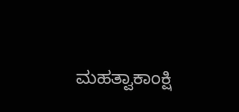ಮಹತ್ವಾಕಾಂಕ್ಷಿ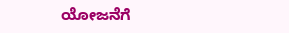ಯೋಜನೆಗೆ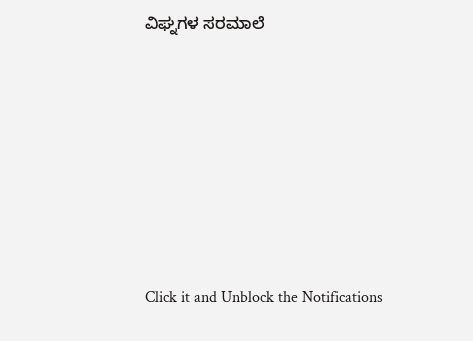ವಿಘ್ನಗಳ ಸರಮಾಲೆ












Click it and Unblock the Notifications